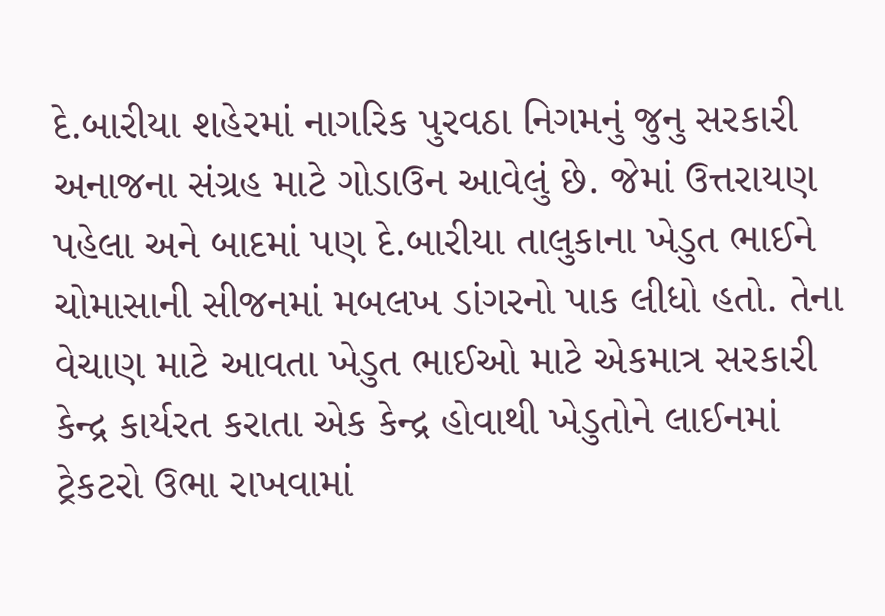દે.બારીયા શહેરમાં નાગરિક પુરવઠા નિગમનું જુનુ સરકારી અનાજના સંગ્રહ માટે ગોડાઉન આવેલું છે. જેમાં ઉત્તરાયણ પહેલા અને બાદમાં પણ દે.બારીયા તાલુકાના ખેડુત ભાઈને ચોમાસાની સીજનમાં મબલખ ડાંગરનો પાક લીધો હતો. તેના વેચાણ માટે આવતા ખેડુત ભાઈઓ માટે એકમાત્ર સરકારી કેન્દ્ર કાર્યરત કરાતા એક કેન્દ્ર હોવાથી ખેડુતોને લાઈનમાં ટ્રેકટરો ઉભા રાખવામાં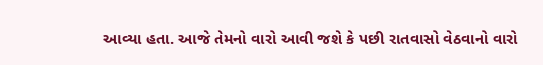આવ્યા હતા. આજે તેમનો વારો આવી જશે કે પછી રાતવાસો વેઠવાનો વારો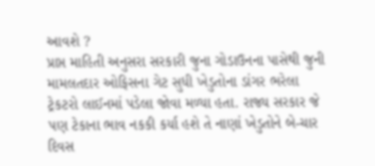આવશે ?
પ્રાપ્ત માહિતી અનુસરા સરકારી જુના ગોડાઉનના પાસેથી જુની મામલતદાર ઓફિસના ગેટ સુધી ખેડુતોના ડાંગર ભરેલા ટ્રેકટરો લાઈનમાં પડેલા જોવા મળ્યા હતા. રાજ્ય સરકાર જે પણ ટેકાના ભાવ નકકી કર્યા હશે તે નાણાં ખેડુતોને બે-ચાર દિવસ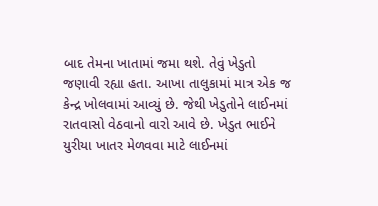બાદ તેમના ખાતામાં જમા થશે. તેવું ખેડુતો જણાવી રહ્યા હતા. આખા તાલુકામાં માત્ર એક જ કેન્દ્ર ખોલવામાં આવ્યું છે. જેથી ખેડુતોને લાઈનમાં રાતવાસો વેઠવાનો વારો આવે છે. ખેડુત ભાઈને યુરીયા ખાતર મેળવવા માટે લાઈનમાં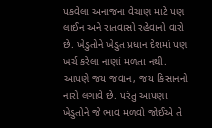પકવેલા અનાજના વેચાણ માટે પણ લાઈન અને રાતવાસો રહેવાનો વારો છે. ખેડુતોને ખેડુત પ્રધાન દેશમાં પણ ખર્ચ કરેલા નાણાં મળતા નથી. આપણે જય જવાન, જય કિસાનનો નારો લગાવે છે. પરંતુ આપણા ખેડુતોને જે ભાવ મળવો જોઈએ તે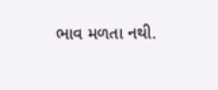ભાવ મળતા નથી.